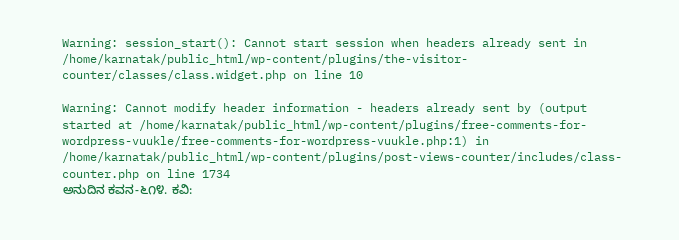Warning: session_start(): Cannot start session when headers already sent in /home/karnatak/public_html/wp-content/plugins/the-visitor-counter/classes/class.widget.php on line 10

Warning: Cannot modify header information - headers already sent by (output started at /home/karnatak/public_html/wp-content/plugins/free-comments-for-wordpress-vuukle/free-comments-for-wordpress-vuukle.php:1) in /home/karnatak/public_html/wp-content/plugins/post-views-counter/includes/class-counter.php on line 1734
ಅನುದಿನ ಕವನ-೬೧೪. ಕವಿ: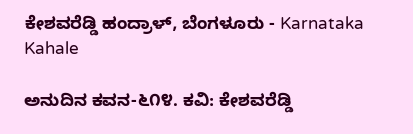ಕೇಶವರೆಡ್ಡಿ ಹಂದ್ರಾಳ್, ಬೆಂಗಳೂರು - Karnataka Kahale

ಅನುದಿನ ಕವನ-೬೧೪. ಕವಿ: ಕೇಶವರೆಡ್ಡಿ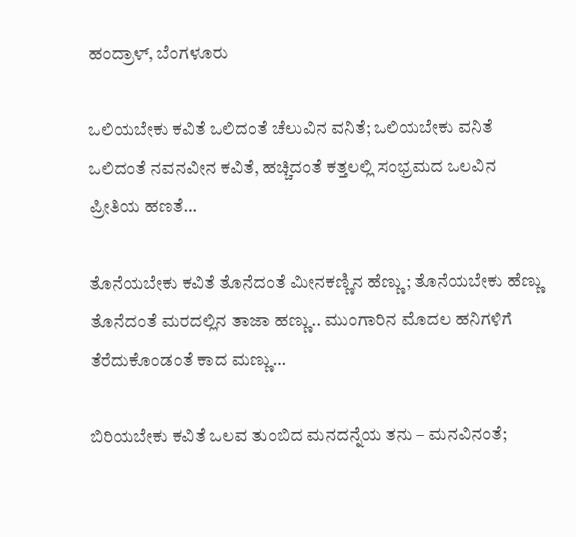ಹಂದ್ರಾಳ್, ಬೆಂಗಳೂರು

ಒಲಿಯಬೇಕು ಕವಿತೆ ಒಲಿದಂತೆ ಚೆಲುವಿನ ವನಿತೆ; ಒಲಿಯಬೇಕು ವನಿತೆ ಒಲಿದಂತೆ ನವನವೀನ ಕವಿತೆ, ಹಚ್ಚಿದಂತೆ ಕತ್ತಲಲ್ಲಿ ಸಂಭ್ರಮದ ಒಲವಿನ ಪ್ರೀತಿಯ ಹಣತೆ…

ತೊನೆಯಬೇಕು ಕವಿತೆ ತೊನೆದಂತೆ ಮೀನಕಣ್ಣಿನ ಹೆಣ್ಣು; ತೊನೆಯಬೇಕು ಹೆಣ್ಣು ತೊನೆದಂತೆ ಮರದಲ್ಲಿನ ತಾಜಾ ಹಣ್ಣು.. ಮುಂಗಾರಿನ ಮೊದಲ ಹನಿಗಳಿಗೆ ತೆರೆದುಕೊಂಡಂತೆ ಕಾದ ಮಣ್ಣು…

ಬಿರಿಯಬೇಕು ಕವಿತೆ ಒಲವ ತುಂಬಿದ ಮನದನ್ನೆಯ ತನು – ಮನವಿನಂತೆ;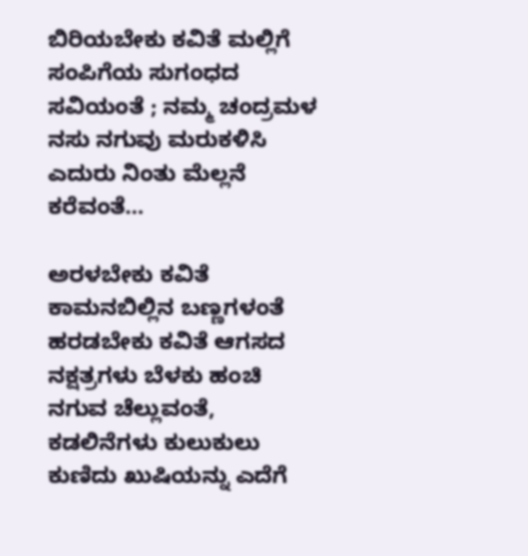ಬಿರಿಯಬೇಕು ಕವಿತೆ ಮಲ್ಲಿಗೆ ಸಂಪಿಗೆಯ ಸುಗಂಧದ ಸವಿಯಂತೆ ; ನಮ್ಮ ಚಂದ್ರಮಳ ನಸು ನಗುವು ಮರುಕಳಿಸಿ ಎದುರು ನಿಂತು ಮೆಲ್ಲನೆ ಕರೆವಂತೆ…

ಅರಳಬೇಕು ಕವಿತೆ ಕಾಮನಬಿಲ್ಲಿನ ಬಣ್ಣಗಳಂತೆ
ಹರಡಬೇಕು ಕವಿತೆ ಆಗಸದ ನಕ್ಷತ್ರಗಳು ಬೆಳಕು ಹಂಚಿ ನಗುವ ಚೆಲ್ಲುವಂತೆ, ಕಡಲಿನೆಗಳು ಕುಲುಕುಲು ಕುಣಿದು ಖುಷಿಯನ್ನು ಎದೆಗೆ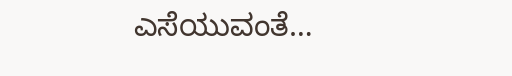ಎಸೆಯುವಂತೆ…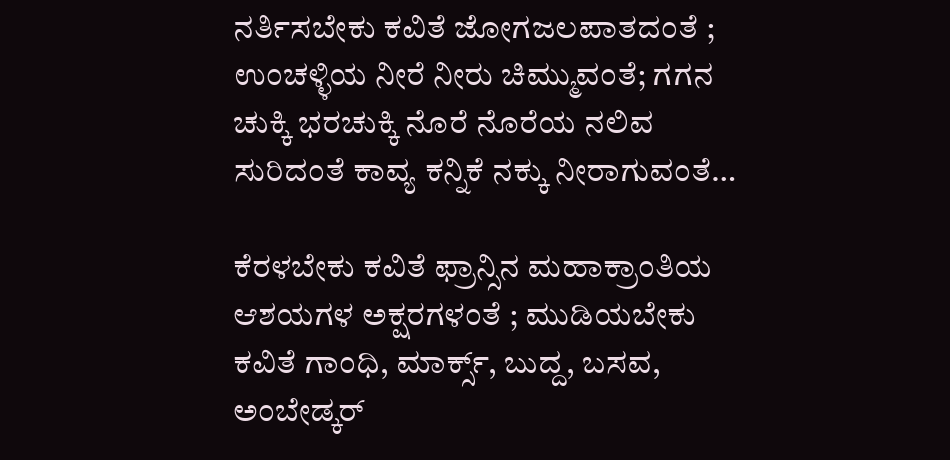ನರ್ತಿಸಬೇಕು ಕವಿತೆ ಜೋಗಜಲಪಾತದಂತೆ ; ಉಂಚಳ್ಳಿಯ ನೀರೆ ನೀರು ಚಿಮ್ಮುವಂತೆ; ಗಗನ ಚುಕ್ಕಿ ಭರಚುಕ್ಕಿ ನೊರೆ ನೊರೆಯ ನಲಿವ ಸುರಿದಂತೆ ಕಾವ್ಯ ಕನ್ನಿಕೆ ನಕ್ಕು ನೀರಾಗುವಂತೆ…

ಕೆರಳಬೇಕು ಕವಿತೆ ಫ್ರಾನ್ಸಿನ ಮಹಾಕ್ರಾಂತಿಯ ಆಶಯಗಳ ಅಕ್ಷರಗಳಂತೆ ; ಮುಡಿಯಬೇಕು ಕವಿತೆ ಗಾಂಧಿ, ಮಾರ್ಕ್ಸ್, ಬುದ್ದ, ಬಸವ, ಅಂಬೇಡ್ಕರ್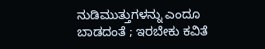ನುಡಿಮುತ್ತುಗಳನ್ನು ಎಂದೂ ಬಾಡದಂತೆ ; ಇರಬೇಕು ಕವಿತೆ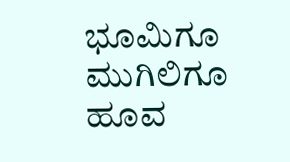ಭೂಮಿಗೂ ಮುಗಿಲಿಗೂ ಹೂವ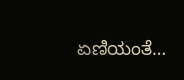ಏಣಿಯಂತೆ…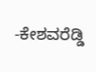-ಕೇಶವರೆಡ್ಡಿ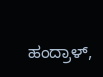ಹಂದ್ರಾಳ್,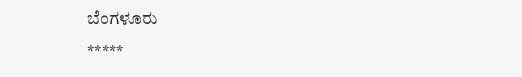ಬೆಂಗಳೂರು
*****